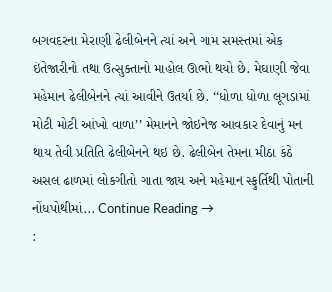બગવદરના મેરાણી ઢેલીબેનને ત્યાં અને ગામ સમસ્તમાં એક ઇંતેજારીનો તથા ઉત્સુક્તાનો માહોલ ઊભો થયો છે. મેઘાણી જેવા મહેમાન ઢેલીબેનને ત્યાં આવીને ઉતર્યા છે. ‘‘ધોળા ધોળા લૂગડામાં મોટી મોટી આંખો વાળા’’ મેમાનને જોઇનેજ આવકાર દેવાનું મન થાય તેવી પ્રતિતિ ઢેલીબેનને થઇ છે. ઢેલીબેન તેમના મીઠા કંઠે અસલ ઢાળમાં લોકગીતો ગાતા જાય અને મહેમાન સ્ફુર્તિથી પોતાની નોંધપોથીમાં... Continue Reading →
: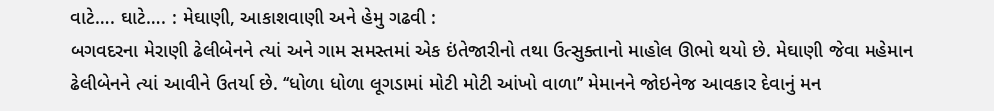વાટે…. ઘાટે…. : મેઘાણી, આકાશવાણી અને હેમુ ગઢવી :
બગવદરના મેરાણી ઢેલીબેનને ત્યાં અને ગામ સમસ્તમાં એક ઇંતેજારીનો તથા ઉત્સુક્તાનો માહોલ ઊભો થયો છે. મેઘાણી જેવા મહેમાન ઢેલીબેનને ત્યાં આવીને ઉતર્યા છે. ‘‘ધોળા ધોળા લૂગડામાં મોટી મોટી આંખો વાળા’’ મેમાનને જોઇનેજ આવકાર દેવાનું મન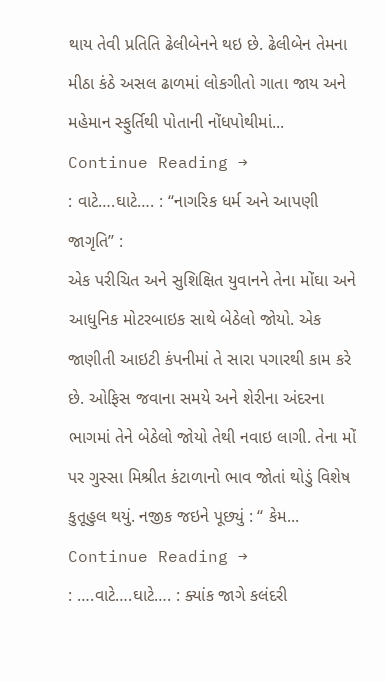થાય તેવી પ્રતિતિ ઢેલીબેનને થઇ છે. ઢેલીબેન તેમના મીઠા કંઠે અસલ ઢાળમાં લોકગીતો ગાતા જાય અને મહેમાન સ્ફુર્તિથી પોતાની નોંધપોથીમાં... Continue Reading →
: વાટે….ઘાટે…. : ‘‘નાગરિક ધર્મ અને આપણી જાગૃતિ’’ :
એક પરીચિત અને સુશિક્ષિત યુવાનને તેના મોંઘા અને આધુનિક મોટરબાઇક સાથે બેઠેલો જોયો. એક જાણીતી આઇટી કંપનીમાં તે સારા પગારથી કામ કરે છે. ઓફિસ જવાના સમયે અને શેરીના અંદરના ભાગમાં તેને બેઠેલો જોયો તેથી નવાઇ લાગી. તેના મોં પર ગુસ્સા મિશ્રીત કંટાળાનો ભાવ જોતાં થોડું વિશેષ કુતૂહુલ થયું. નજીક જઇને પૂછ્યું : ‘‘ કેમ... Continue Reading →
: ….વાટે….ઘાટે…. : ક્યાંક જાગે કલંદરી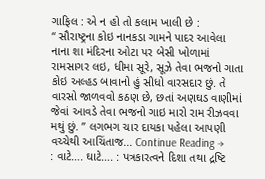ગાફિલ : એ ન હો તો કલામ ખાલી છે :
‘‘ સૌરાષ્ટ્રના કોઇ નાનકડા ગામને પાદર આવેલા નાના શા મંદિરના ઓટા પર બેસી ખોળામાં રામસાગર લઇ, ધીમા સૂરે, સૂઝે તેવા ભજનો ગાતા કોઇ અલ્હડ બાવાનો હું સીધો વારસદાર છું. તે વારસો જાળવવો કઠણ છે, છતાં અણઘડ વાણીમાં જેવાં આવડે તેવા ભજનો ગાઇ મારો રામ રીઝવવા મથું છું. ’’ લગભગ ચાર દાયકા પહેલા આપણી વચ્ચેથી આચિંતાજ... Continue Reading →
: વાટે…. ઘાટે…. : પત્રકારત્વને દિશા તથા દ્રષ્ટિ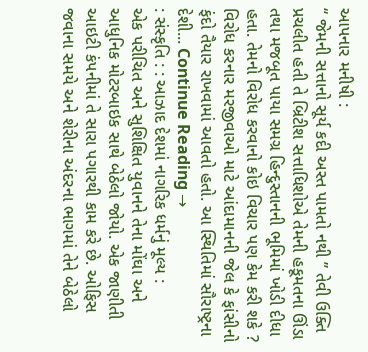આપનાર મનીષી :
‘‘ જેમની સત્તાનો સૂર્ય કદી અસ્ત પામતો નથી ’’ તેવી ઉક્તિ પ્રચલીત હતી તે બ્રિટીશ સત્તાધિશોએ તેમની હકૂમતના ઊંડા તથા મજબૂત પાયા સમગ્ર હિન્દુસ્તાનની ભૂમિમાં ખોડી દીધા હતા. તેમનો વિરોધ કરવાનો કોઇ વિચાર પણ કેમ કરી શકે ? વિરોધ કરનાર મરજીવાઓ માટે આંદામાનની જેલ કે ફાંસીનો ફંદો તૈયાર રાખવામાં આવતો હતો. આ સ્થિતિમાં સૌરાષ્ટ્રના દેશી... Continue Reading →
: સંસ્કૃતિ : : આઝાદ દેશમાં નાગરિક ધર્મનું મૂલ્ય :
એક પરીચિત અને સુશિક્ષિત યુવાનને તેના મોંઘા અને આધુનિક મોટરબાઇક સાથે બેઠેલો જોયો. એક જાણીતી આઇટી કંપનીમાં તે સારા પગારથી કામ કરે છે. ઓફિસ જવાના સમયે અને શેરીના અંદરના ભાગમાં તેને બેઠેલો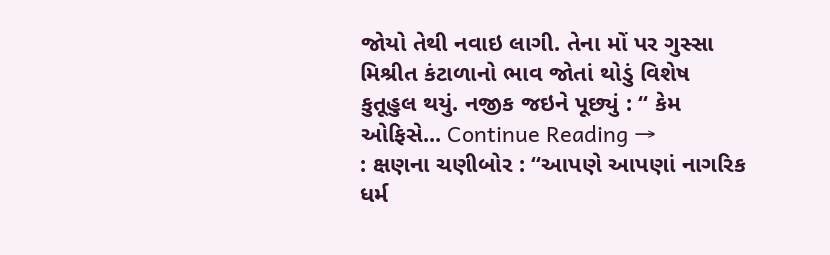જોયો તેથી નવાઇ લાગી. તેના મોં પર ગુસ્સા મિશ્રીત કંટાળાનો ભાવ જોતાં થોડું વિશેષ કુતૂહુલ થયું. નજીક જઇને પૂછ્યું : ‘‘ કેમ ઓફિસે... Continue Reading →
: ક્ષણના ચણીબોર : ‘‘આપણે આપણાં નાગરિક ધર્મ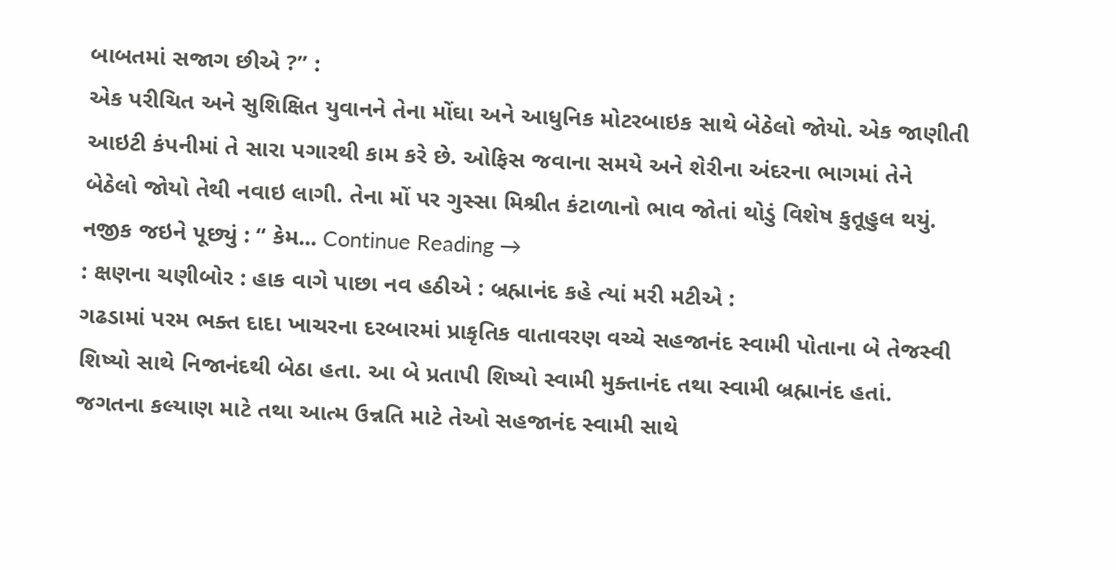બાબતમાં સજાગ છીએ ?’’ :
એક પરીચિત અને સુશિક્ષિત યુવાનને તેના મોંઘા અને આધુનિક મોટરબાઇક સાથે બેઠેલો જોયો. એક જાણીતી આઇટી કંપનીમાં તે સારા પગારથી કામ કરે છે. ઓફિસ જવાના સમયે અને શેરીના અંદરના ભાગમાં તેને બેઠેલો જોયો તેથી નવાઇ લાગી. તેના મોં પર ગુસ્સા મિશ્રીત કંટાળાનો ભાવ જોતાં થોડું વિશેષ કુતૂહુલ થયું. નજીક જઇને પૂછ્યું : ‘‘ કેમ... Continue Reading →
: ક્ષણના ચણીબોર : હાક વાગે પાછા નવ હઠીએ : બ્રહ્માનંદ કહે ત્યાં મરી મટીએ :
ગઢડામાં પરમ ભક્ત દાદા ખાચરના દરબારમાં પ્રાકૃતિક વાતાવરણ વચ્ચે સહજાનંદ સ્વામી પોતાના બે તેજસ્વી શિષ્યો સાથે નિજાનંદથી બેઠા હતા. આ બે પ્રતાપી શિષ્યો સ્વામી મુક્તાનંદ તથા સ્વામી બ્રહ્માનંદ હતાં. જગતના કલ્યાણ માટે તથા આત્મ ઉન્નતિ માટે તેઓ સહજાનંદ સ્વામી સાથે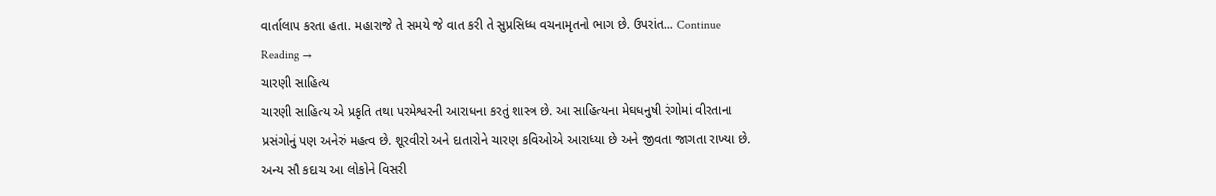વાર્તાલાપ કરતા હતા. મહારાજે તે સમયે જે વાત કરી તે સુપ્રસિધ્ધ વચનામૃતનો ભાગ છે. ઉપરાંત... Continue Reading →
ચારણી સાહિત્ય
ચારણી સાહિત્ય એ પ્રકૃતિ તથા પરમેશ્વરની આરાધના કરતું શાસ્ત્ર છે. આ સાહિત્યના મેઘધનુષી રંગોમાં વીરતાના પ્રસંગોનું પણ અનેરું મહત્વ છે. શૂરવીરો અને દાતારોને ચારણ કવિઓએ આરાધ્યા છે અને જીવતા જાગતા રાખ્યા છે. અન્ય સૌ કદાચ આ લોકોને વિસરી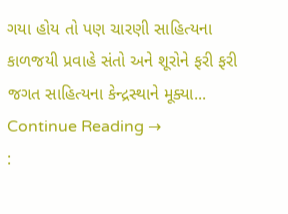ગયા હોય તો પણ ચારણી સાહિત્યના કાળજયી પ્રવાહે સંતો અને શૂરોને ફરી ફરી જગત સાહિત્યના કેન્દ્રસ્થાને મૂક્યા... Continue Reading →
: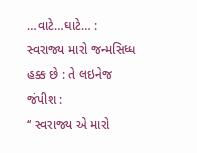…વાટે…ઘાટે… : સ્વરાજ્ય મારો જન્મસિધ્ધ હક્ક છે : તે લઇનેજ જંપીશ :
‘‘ સ્વરાજ્ય એ મારો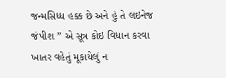જન્મસિધ્ધ હક્ક છે અને હું તે લઇનેજ જંપીશ ’’ એ સૂત્ર કોઇ વિધાન કરવા ખાતર વહેતું મૂકાયેલું ન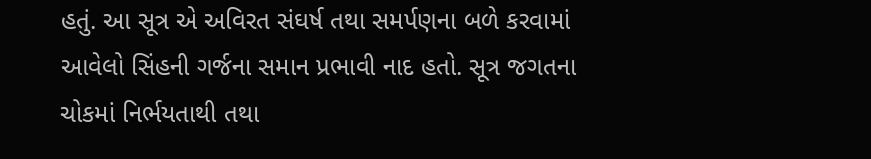હતું. આ સૂત્ર એ અવિરત સંઘર્ષ તથા સમર્પણના બળે કરવામાં આવેલો સિંહની ગર્જના સમાન પ્રભાવી નાદ હતો. સૂત્ર જગતના ચોકમાં નિર્ભયતાથી તથા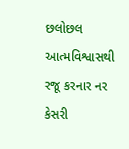છલોછલ આત્મવિશ્વાસથી રજૂ કરનાર નર કેસરી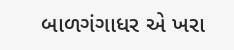બાળગંગાધર એ ખરા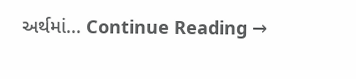અર્થમાં... Continue Reading →